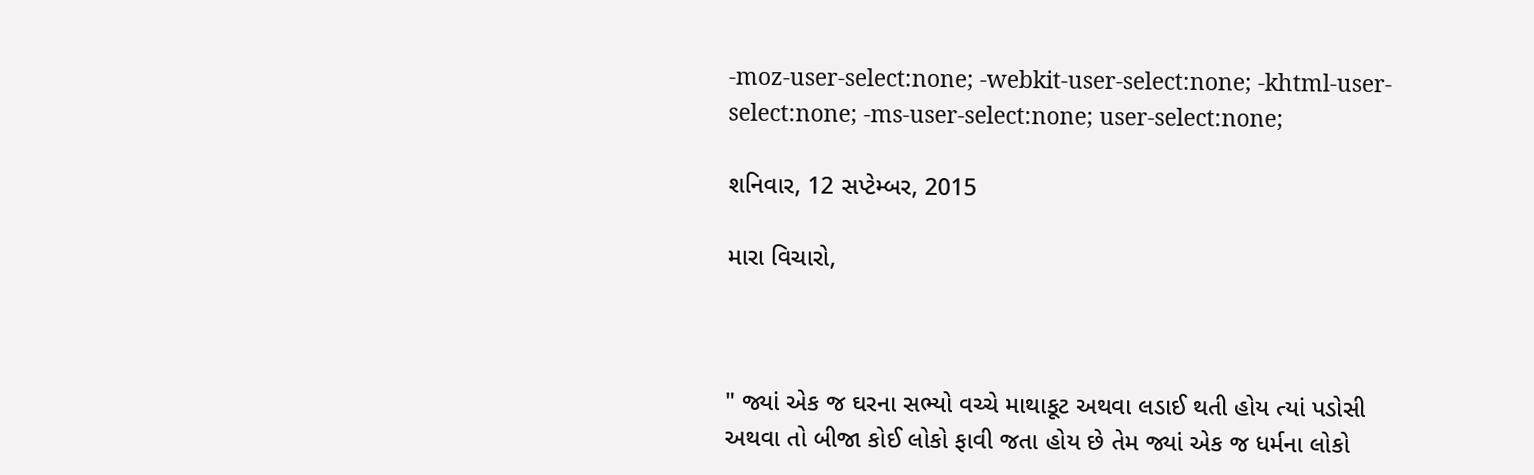-moz-user-select:none; -webkit-user-select:none; -khtml-user-select:none; -ms-user-select:none; user-select:none;

શનિવાર, 12 સપ્ટેમ્બર, 2015

મારા વિચારો,



" જ્યાં એક જ ઘરના સભ્યો વચ્ચે માથાકૂટ અથવા લડાઈ થતી હોય ત્યાં પડોસી અથવા તો બીજા કોઈ લોકો ફાવી જતા હોય છે તેમ જ્યાં એક જ ધર્મના લોકો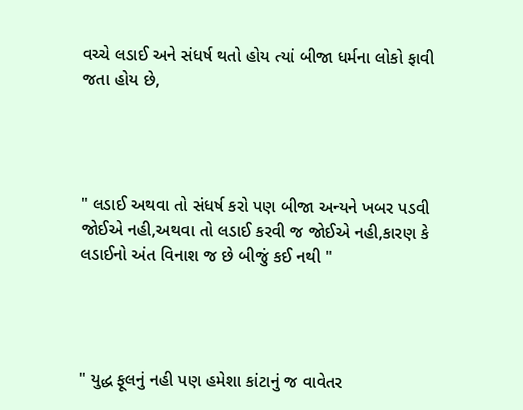વચ્ચે લડાઈ અને સંધર્ષ થતો હોય ત્યાં બીજા ધર્મના લોકો ફાવી જતા હોય છે,




" લડાઈ અથવા તો સંધર્ષ કરો પણ બીજા અન્યને ખબર પડવી જોઈએ નહી,અથવા તો લડાઈ કરવી જ જોઈએ નહી,કારણ કે લડાઈનો અંત વિનાશ જ છે બીજું કઈ નથી "




" યુદ્ધ ફૂલનું નહી પણ હમેશા કાંટાનું જ વાવેતર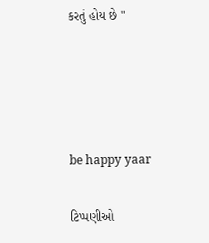કરતું હોય છે "




be happy yaar

ટિપ્પણીઓ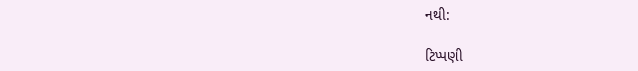નથી:

ટિપ્પણી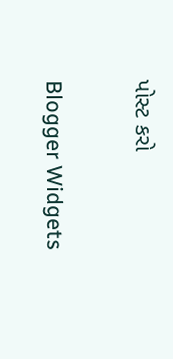પોસ્ટ કરો

Blogger Widgets